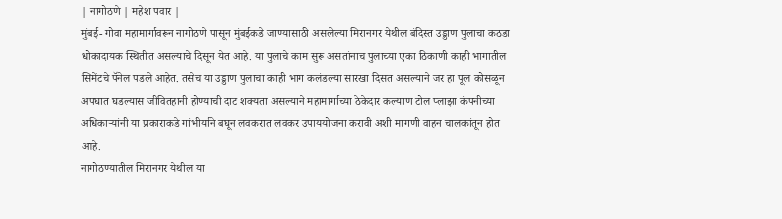| नागोठणे | महेश पवार |
मुंबई- गोवा महामार्गावरून नागोठणे पासून मुंबईकडे जाण्यासाठी असलेल्या मिरानगर येथील बंदिस्त उड्डाण पुलाचा कठडा धोकादायक स्थितीत असल्याचे दिसून येत आहे. या पुलाचे काम सुरू असतांनाच पुलाच्या एका ठिकाणी काही भागातील सिमेंटचे पॅनेल पडले आहेत. तसेच या उड्डाण पुलाचा काही भाग कलंडल्या सारखा दिसत असल्याने जर हा पूल कोसळून अपघात घडल्यास जीवितहानी होण्याची दाट शक्यता असल्याने महामार्गाच्या ठेकेदार कल्याण टोल प्लाझा कंपनीच्या अधिकाऱ्यांनी या प्रकाराकडे गांभीर्याने बघून लवकरात लवकर उपाययोजना करावी अशी मागणी वाहन चालकांतून होत आहे.
नागोठण्यातील मिरानगर येथील या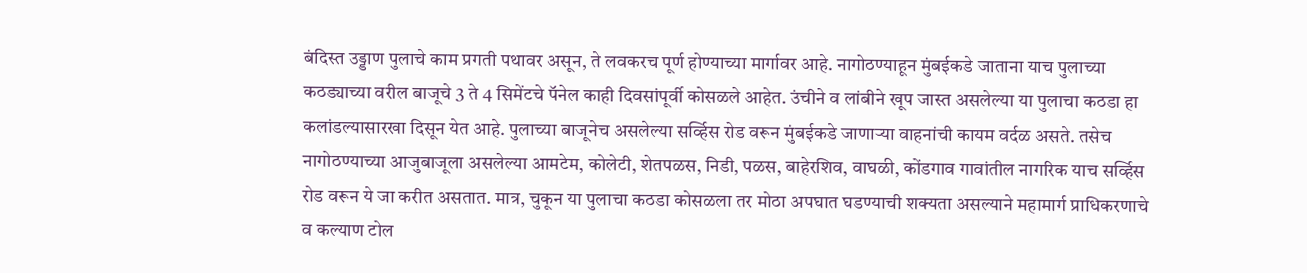बंदिस्त उड्डाण पुलाचे काम प्रगती पथावर असून, ते लवकरच पूर्ण होण्याच्या मार्गावर आहे. नागोठण्याहून मुंबईकडे जाताना याच पुलाच्या कठड्याच्या वरील बाजूचे 3 ते 4 सिमेंटचे पॅनेल काही दिवसांपूर्वी कोसळले आहेत. उंचीने व लांबीने खूप जास्त असलेल्या या पुलाचा कठडा हा कलांडल्यासारखा दिसून येत आहे. पुलाच्या बाजूनेच असलेल्या सर्व्हिस रोड वरून मुंबईकडे जाणाऱ्या वाहनांची कायम वर्दळ असते. तसेच नागोठण्याच्या आजुबाजूला असलेल्या आमटेम, कोलेटी, शेतपळस, निडी, पळस, बाहेरशिव, वाघळी, कोंडगाव गावांतील नागरिक याच सर्व्हिस रोड वरून ये जा करीत असतात. मात्र, चुकून या पुलाचा कठडा कोसळला तर मोठा अपघात घडण्याची शक्यता असल्याने महामार्ग प्राधिकरणाचे व कल्याण टोल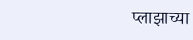प्लाझाच्या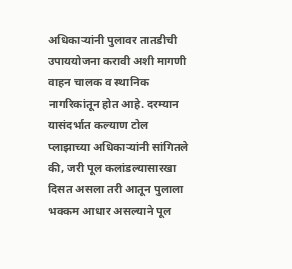अधिकाऱ्यांनी पुलावर तातडीची उपाययोजना करावी अशी मागणी वाहन चालक व स्थानिक नागरिकांतून होत आहे. दरम्यान यासंदर्भात कल्याण टोल प्लाझाच्या अधिकाऱ्यांनी सांगितले की, जरी पूल कलांडल्यासारखा दिसत असला तरी आतून पुलाला भक्कम आधार असल्याने पूल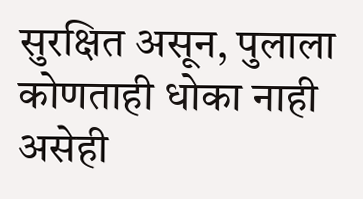सुरक्षित असून, पुलाला कोणताही धोका नाही असेही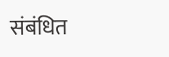संबंधित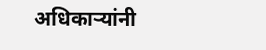अधिकाऱ्यांनी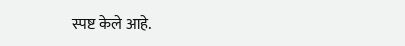स्पष्ट केले आहे.